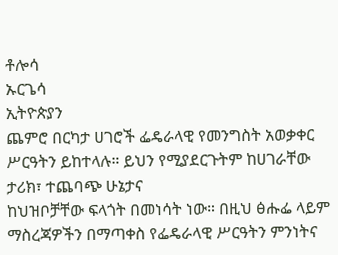ቶሎሳ
ኡርጌሳ
ኢትዮጵያን
ጨምሮ በርካታ ሀገሮች ፌዴራላዊ የመንግስት አወቃቀር ሥርዓትን ይከተላሉ። ይህን የሚያደርጉትም ከሀገራቸው ታሪክ፣ ተጨባጭ ሁኔታና
ከህዝቦቻቸው ፍላጎት በመነሳት ነው። በዚህ ፅሑፌ ላይም ማስረጃዎችን በማጣቀስ የፌዴራላዊ ሥርዓትን ምንነትና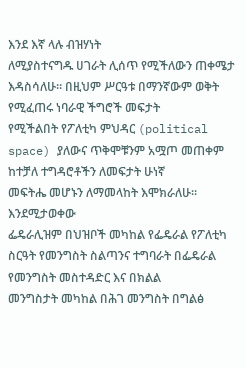እንደ እኛ ላሉ ብዝሃነት
ለሚያስተናግዱ ሀገራት ሊሰጥ የሚችለውን ጠቀሜታ እዳስሳለሁ። በዚህም ሥርዓቱ በማንኛውም ወቅት የሚፈጠሩ ነባራዊ ችግሮች መፍታት
የሚችልበት የፖለቲካ ምህዳር (political space) ያለውና ጥቅሞቹንም አሟጦ መጠቀም ከተቻለ ተግዳሮቶችን ለመፍታት ሁነኛ
መፍትሔ መሆኑን ለማመላከት እሞክራለሁ።
እንደሚታወቀው
ፌዴራሊዝም በህዝቦች መካከል የፌዴራል የፖለቲካ ስርዓት የመንግስት ስልጣንና ተግባራት በፌዴራል የመንግስት መስተዳድር እና በክልል
መንግስታት መካከል በሕገ መንግስት በግልፅ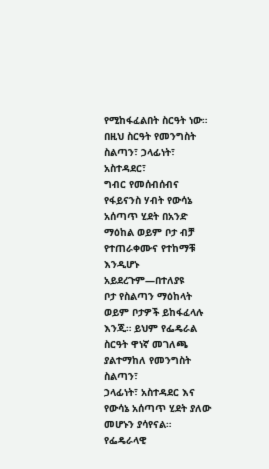የሚከፋፈልበት ስርዓት ነው። በዚህ ስርዓት የመንግስት ስልጣን፣ ኃላፊነት፣ አስተዳደር፣
ግብር የመሰብሰብና የፋይናንስ ሃብት የውሳኔ አሰጣጥ ሂደት በአንድ ማዕከል ወይም ቦታ ብቻ የተጠራቀሙና የተከማቹ እንዲሆኑ አይደረጉም—በተለያዩ
ቦታ የስልጣን ማዕከላት ወይም ቦታዎች ይከፋፈላሉ እንጂ። ይህም የፌዴራል ስርዓት ዋነኛ መገለጫ ያልተማከለ የመንግስት ስልጣን፣
ኃላፊነት፣ አስተዳደር እና የውሳኔ አሰጣጥ ሂደት ያለው መሆኑን ያሳየናል።
የፌዴራላዊ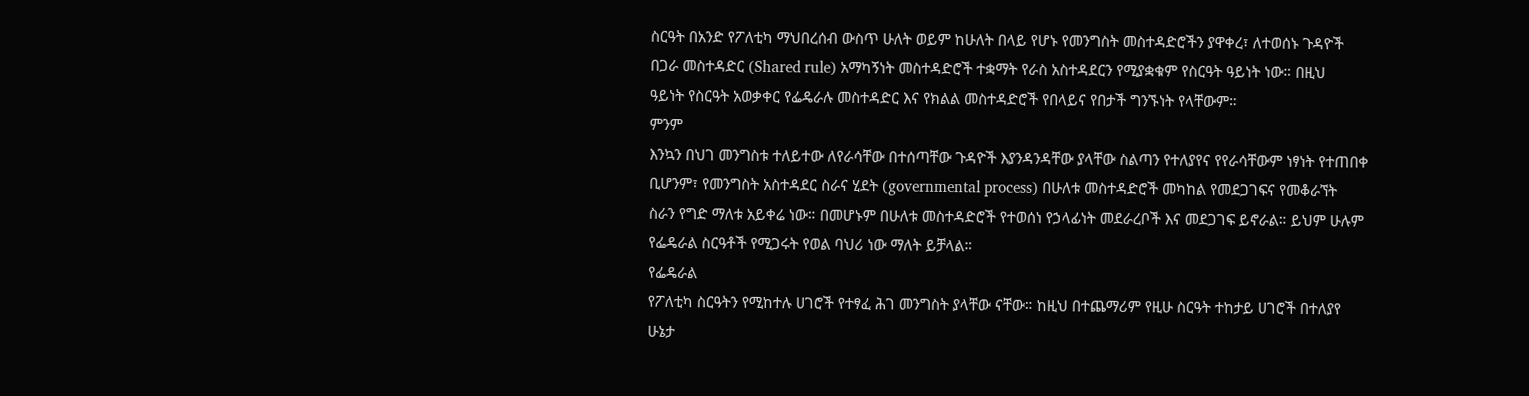ስርዓት በአንድ የፖለቲካ ማህበረሰብ ውስጥ ሁለት ወይም ከሁለት በላይ የሆኑ የመንግስት መስተዳድሮችን ያዋቀረ፣ ለተወሰኑ ጉዳዮች
በጋራ መስተዳድር (Shared rule) አማካኝነት መስተዳድሮች ተቋማት የራስ አስተዳደርን የሚያቋቁም የስርዓት ዓይነት ነው። በዚህ
ዓይነት የስርዓት አወቃቀር የፌዴራሉ መስተዳድር እና የክልል መስተዳድሮች የበላይና የበታች ግንኙነት የላቸውም።
ምንም
እንኳን በህገ መንግስቱ ተለይተው ለየራሳቸው በተሰጣቸው ጉዳዮች እያንዳንዳቸው ያላቸው ስልጣን የተለያየና የየራሳቸውም ነፃነት የተጠበቀ
ቢሆንም፣ የመንግስት አስተዳደር ስራና ሂደት (governmental process) በሁለቱ መስተዳድሮች መካከል የመደጋገፍና የመቆራኘት
ስራን የግድ ማለቱ አይቀሬ ነው። በመሆኑም በሁለቱ መስተዳድሮች የተወሰነ የኃላፊነት መደራረቦች እና መደጋገፍ ይኖራል። ይህም ሁሉም
የፌዴራል ስርዓቶች የሚጋሩት የወል ባህሪ ነው ማለት ይቻላል።
የፌዴራል
የፖለቲካ ስርዓትን የሚከተሉ ሀገሮች የተፃፈ ሕገ መንግስት ያላቸው ናቸው። ከዚህ በተጨማሪም የዚሁ ስርዓት ተከታይ ሀገሮች በተለያየ
ሁኔታ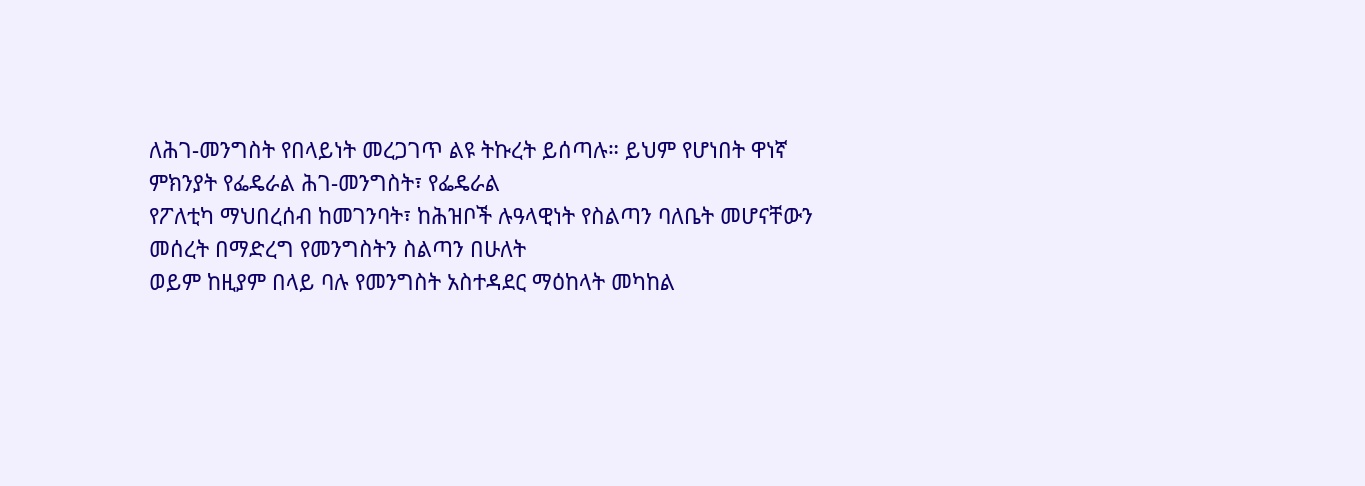ለሕገ-መንግስት የበላይነት መረጋገጥ ልዩ ትኩረት ይሰጣሉ። ይህም የሆነበት ዋነኛ ምክንያት የፌዴራል ሕገ-መንግስት፣ የፌዴራል
የፖለቲካ ማህበረሰብ ከመገንባት፣ ከሕዝቦች ሉዓላዊነት የስልጣን ባለቤት መሆናቸውን መሰረት በማድረግ የመንግስትን ስልጣን በሁለት
ወይም ከዚያም በላይ ባሉ የመንግስት አስተዳደር ማዕከላት መካከል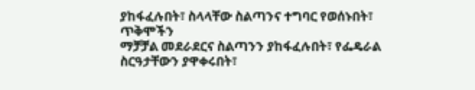ያከፋፈሉበት፣ ስላላቸው ስልጣንና ተግባር የወሰኑበት፣ ጥቅሞችን
ማቻቻል መደራደርና ስልጣንን ያከፋፈሉበት፣ የፌዴራል ስርዓታቸውን ያዋቀሩበት፣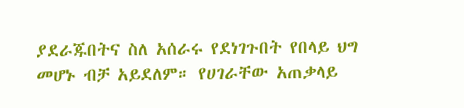ያደራጁበትና ስለ አሰራሩ የደነገጉበት የበላይ ህግ
መሆኑ ብቻ አይደለም። የሀገራቸው አጠቃላይ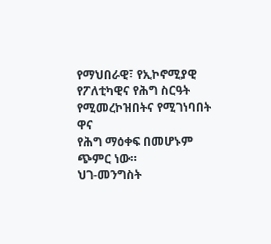የማህበራዊ፣ የኢኮኖሚያዊ የፖለቲካዊና የሕግ ስርዓት የሚመረኮዝበትና የሚገነባበት ዋና
የሕግ ማዕቀፍ በመሆኑም ጭምር ነው።
ህገ-መንግስት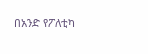በአንድ የፖለቲካ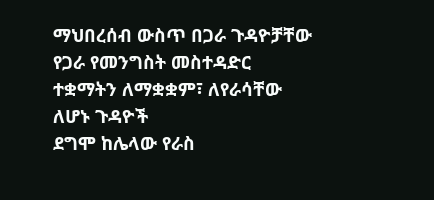ማህበረሰብ ውስጥ በጋራ ጉዳዮቻቸው የጋራ የመንግስት መስተዳድር ተቋማትን ለማቋቋም፣ ለየራሳቸው ለሆኑ ጉዳዮች
ደግሞ ከሌላው የራስ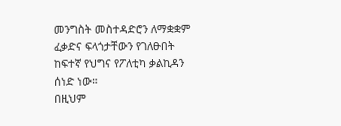መንግስት መስተዳድሮን ለማቋቋም ፈቃድና ፍላጎታቸውን የገለፁበት ከፍተኛ የህግና የፖለቲካ ቃልኪዳን ሰነድ ነው።
በዚህም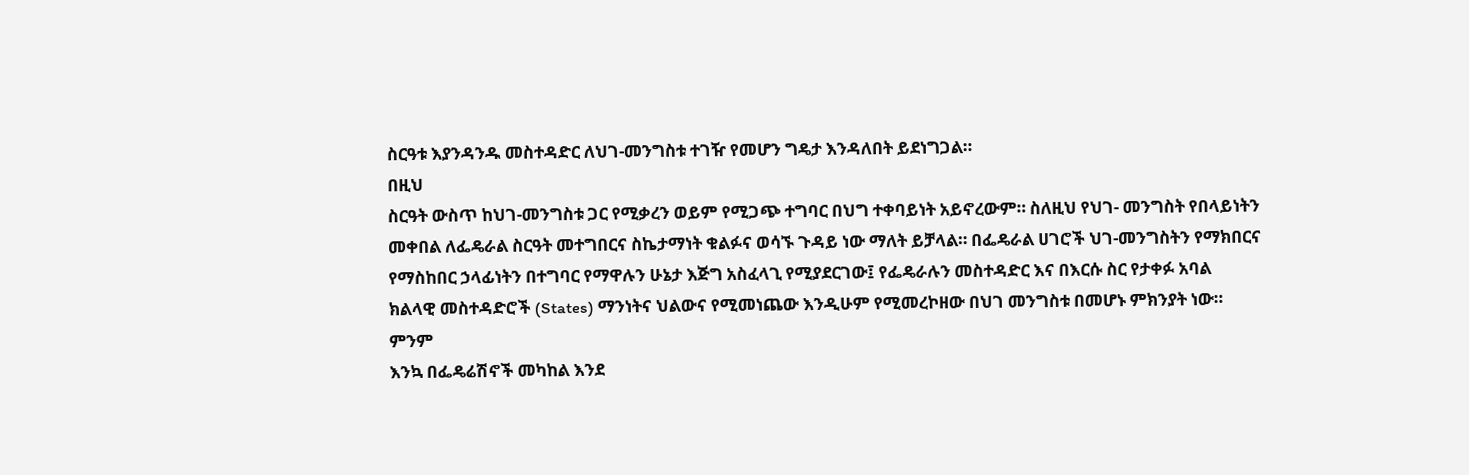ስርዓቱ እያንዳንዱ መስተዳድር ለህገ-መንግስቱ ተገዥ የመሆን ግዴታ እንዳለበት ይደነግጋል።
በዚህ
ስርዓት ውስጥ ከህገ-መንግስቱ ጋር የሚቃረን ወይም የሚጋጭ ተግባር በህግ ተቀባይነት አይኖረውም። ስለዚህ የህገ- መንግስት የበላይነትን
መቀበል ለፌዴራል ስርዓት መተግበርና ስኬታማነት ቁልፉና ወሳኙ ጉዳይ ነው ማለት ይቻላል። በፌዴራል ሀገሮች ህገ-መንግስትን የማክበርና
የማስከበር ኃላፊነትን በተግባር የማዋሉን ሁኔታ እጅግ አስፈላጊ የሚያደርገው፤ የፌዴራሉን መስተዳድር እና በእርሱ ስር የታቀፉ አባል
ክልላዊ መስተዳድሮች (States) ማንነትና ህልውና የሚመነጨው እንዲሁም የሚመረኮዘው በህገ መንግስቱ በመሆኑ ምክንያት ነው።
ምንም
እንኳ በፌዴሬሽኖች መካከል እንደ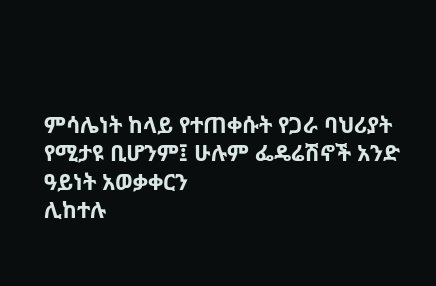ምሳሌነት ከላይ የተጠቀሱት የጋራ ባህሪያት የሚታዩ ቢሆንም፤ ሁሉም ፌዴሬሽኖች አንድ ዓይነት አወቃቀርን
ሊከተሉ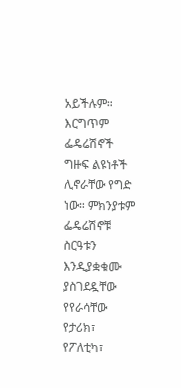አይችሉም። እርግጥም ፌዴሬሽኖች ግዙፍ ልዩነቶች ሊኖራቸው የግድ ነው። ምክንያቱም ፌዴሬሽኖቹ ስርዓቱን እንዲያቋቁሙ ያስገደዷቸው
የየራሳቸው የታሪክ፣ የፖለቲካ፣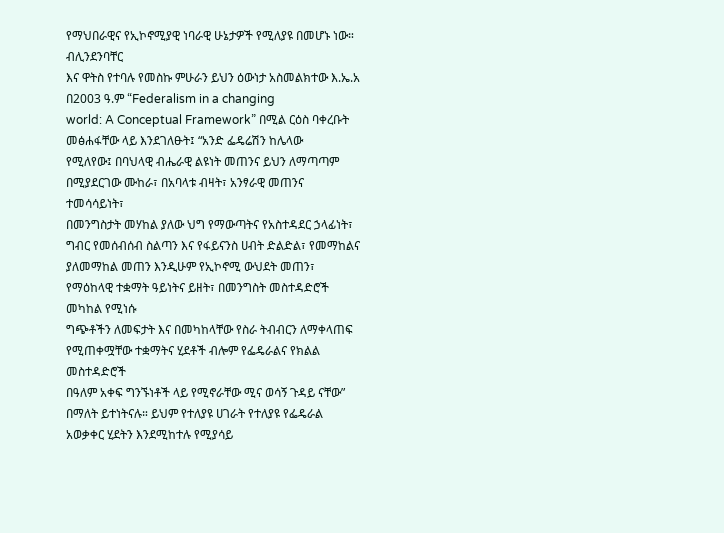የማህበራዊና የኢኮኖሚያዊ ነባራዊ ሁኔታዎች የሚለያዩ በመሆኑ ነው።
ብሊንደንባቸር
እና ዋትስ የተባሉ የመስኩ ምሁራን ይህን ዕውነታ አስመልክተው እ.ኤ.አ በ2003 ዓ.ም “Federalism in a changing
world: A Conceptual Framework” በሚል ርዕስ ባቀረቡት መፅሐፋቸው ላይ እንደገለፁት፤ “አንድ ፌዴሬሽን ከሌላው
የሚለየው፤ በባህላዊ ብሔራዊ ልዩነት መጠንና ይህን ለማጣጣም በሚያደርገው ሙከራ፣ በአባላቱ ብዛት፣ አንፃራዊ መጠንና ተመሳሳይነት፣
በመንግስታት መሃከል ያለው ህግ የማውጣትና የአስተዳደር ኃላፊነት፣ ግብር የመሰብሰብ ስልጣን እና የፋይናንስ ሀብት ድልድል፣ የመማከልና
ያለመማከል መጠን እንዲሁም የኢኮኖሚ ውህደት መጠን፣ የማዕከላዊ ተቋማት ዓይነትና ይዘት፣ በመንግስት መስተዳድሮች መካከል የሚነሱ
ግጭቶችን ለመፍታት እና በመካከላቸው የስራ ትብብርን ለማቀላጠፍ የሚጠቀሟቸው ተቋማትና ሂደቶች ብሎም የፌዴራልና የክልል መስተዳድሮች
በዓለም አቀፍ ግንኙነቶች ላይ የሚኖራቸው ሚና ወሳኝ ጉዳይ ናቸው” በማለት ይተነትናሉ። ይህም የተለያዩ ሀገራት የተለያዩ የፌዴራል
አወቃቀር ሂደትን እንደሚከተሉ የሚያሳይ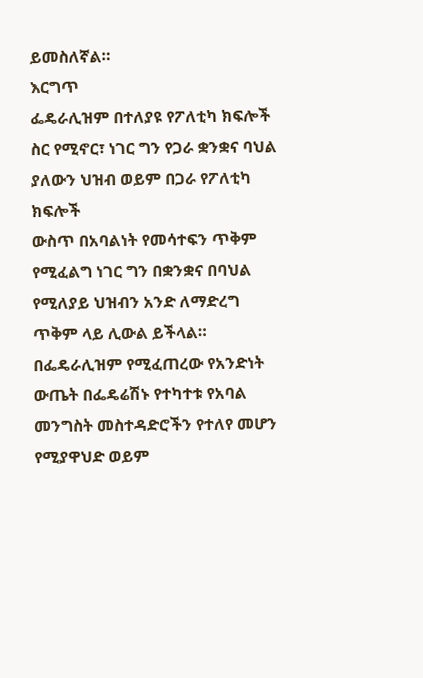ይመስለኛል።
እርግጥ
ፌዴራሊዝም በተለያዩ የፖለቲካ ክፍሎች ስር የሚኖር፣ ነገር ግን የጋራ ቋንቋና ባህል ያለውን ህዝብ ወይም በጋራ የፖለቲካ ክፍሎች
ውስጥ በአባልነት የመሳተፍን ጥቅም የሚፈልግ ነገር ግን በቋንቋና በባህል የሚለያይ ህዝብን አንድ ለማድረግ ጥቅም ላይ ሊውል ይችላል።
በፌዴራሊዝም የሚፈጠረው የአንድነት ውጤት በፌዴሬሽኑ የተካተቱ የአባል መንግስት መስተዳድሮችን የተለየ መሆን የሚያዋህድ ወይም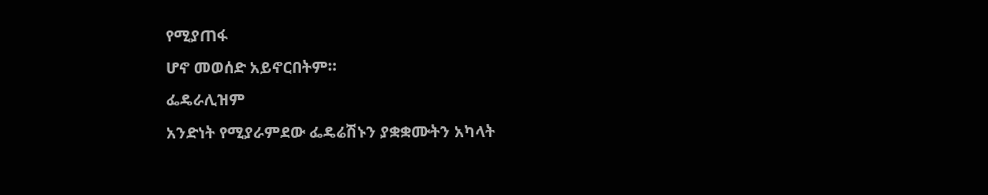የሚያጠፋ
ሆኖ መወሰድ አይኖርበትም።
ፌዴራሊዝም
አንድነት የሚያራምደው ፌዴሬሽኑን ያቋቋሙትን አካላት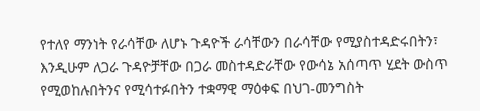የተለየ ማንነት የራሳቸው ለሆኑ ጉዳዮች ራሳቸውን በራሳቸው የሚያስተዳድሩበትን፣
እንዲሁም ለጋራ ጉዳዮቻቸው በጋራ መስተዳድራቸው የውሳኔ አሰጣጥ ሂደት ውስጥ የሚወከሉበትንና የሚሳተፉበትን ተቋማዊ ማዕቀፍ በህገ-መንግስት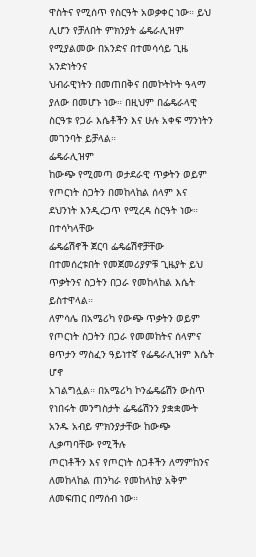ዋስትና የሚሰጥ የስርዓት አወቃቀር ነው። ይህ ሊሆን የቻለበት ምክንያት ፌዴራሊዝም የሚያልመው በአንድና በተመሳሳይ ጊዜ አንድነትንና
ህብራዊነትን በመጠበቅና በመኮትኮት ዓላማ ያለው በመሆኑ ነው። በዚህም በፌዴራላዊ ስርዓቱ የጋራ እሴቶችን እና ሁሉ አቀፍ ማንነትን
መገንባት ይቻላል።
ፌዴራሊዝም
ከውጭ የሚመጣ ወታደራዊ ጥቃትን ወይም የጦርነት ስጋትን በመከላከል ሰላም እና ደህንነት እንዲረጋጥ የሚረዳ ስርዓት ነው። በተሳካላቸው
ፌዴሬሽኖች ጀርባ ፌዴሬሽኖቻቸው በተመሰረቱበት የመጀመሪያዎቹ ጊዜያት ይህ ጥቃትንና ስጋትን በጋራ የመከላከል እሴት ይስተዋላል።
ለምሳሌ በአሜሪካ የውጭ ጥቃትን ወይም የጦርነት ስጋትን በጋራ የመመከትና ሰላምና ፀጥታን ማስፈን ዓይነተኛ የፌዴራሊዝም እሴት ሆኖ
አገልግሏል። በአሜሪካ ኮንፌዴሬሽን ውስጥ የነበሩት መንግስታት ፌዴሬሽንን ያቋቋሙት አንዱ አብይ ምክንያታቸው ከውጭ ሊቃጣባቸው የሚችሉ
ጦርነቶችን እና የጦርነት ስጋቶችን ለማምከንና ለመከላከል ጠንካራ የመከላከያ አቅም ለመፍጠር በማሰብ ነው።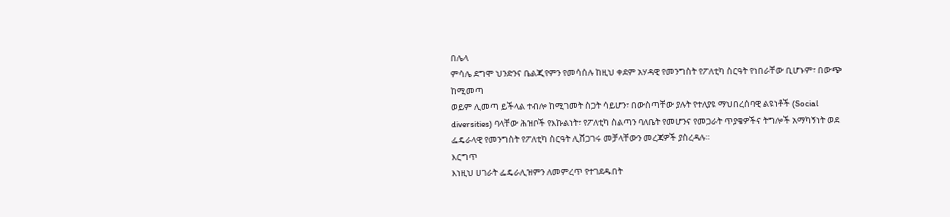በሌላ
ምሳሌ ደግሞ ህንድንና ቤልጂየምን የመሳሰሉ ከዚህ ቀደም አሃዳዊ የመንግስት የፖለቲካ ስርዓት የነበራቸው ቢሆኑም፣ በውጭ ከሚመጣ
ወይም ሊመጣ ይችላል ተብሎ ከሚገመት ስጋት ሳይሆን፣ በውስጣቸው ያሉት የተለያዩ ማህበረሰባዊ ልዩነቶች (Social
diversities) ባላቸው ሕዝቦች የእኩልነት፣ የፖለቲካ ስልጣን ባለቤት የመሆንና የመጋራት ጥያቄዎችና ትግሎች አማካኝነት ወደ
ፌዴራላዊ የመንግስት የፖለቲካ ስርዓት ሊሸጋገሩ መቻላቸውን መረጃዎች ያስረዳሉ።
እርግጥ
እነዚህ ሀገራት ፌዴራሊዝምን ለመምረጥ የተገደዱበት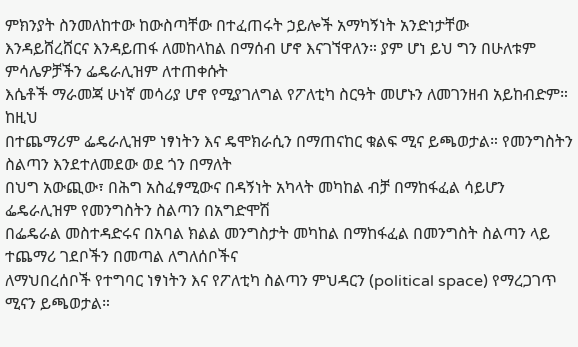ምክንያት ስንመለከተው ከውስጣቸው በተፈጠሩት ኃይሎች አማካኝነት አንድነታቸው
እንዳይሸረሸርና እንዳይጠፋ ለመከላከል በማሰብ ሆኖ እናገኘዋለን። ያም ሆነ ይህ ግን በሁለቱም ምሳሌዎቻችን ፌዴራሊዝም ለተጠቀሱት
እሴቶች ማራመጃ ሁነኛ መሳሪያ ሆኖ የሚያገለግል የፖለቲካ ስርዓት መሆኑን ለመገንዘብ አይከብድም።
ከዚህ
በተጨማሪም ፌዴራሊዝም ነፃነትን እና ዴሞክራሲን በማጠናከር ቁልፍ ሚና ይጫወታል። የመንግስትን ስልጣን እንደተለመደው ወደ ጎን በማለት
በህግ አውጪው፣ በሕግ አስፈፃሚውና በዳኝነት አካላት መካከል ብቻ በማከፋፈል ሳይሆን ፌዴራሊዝም የመንግስትን ስልጣን በአግድሞሽ
በፌዴራል መስተዳድሩና በአባል ክልል መንግስታት መካከል በማከፋፈል በመንግስት ስልጣን ላይ ተጨማሪ ገደቦችን በመጣል ለግለሰቦችና
ለማህበረሰቦች የተግባር ነፃነትን እና የፖለቲካ ስልጣን ምህዳርን (political space) የማረጋገጥ ሚናን ይጫወታል።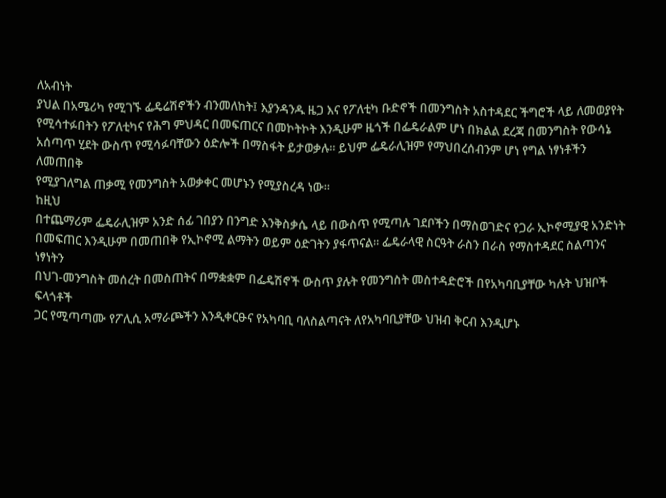ለአብነት
ያህል በአሜሪካ የሚገኙ ፌዴሬሽኖችን ብንመለከት፤ እያንዳንዱ ዜጋ እና የፖለቲካ ቡድኖች በመንግስት አስተዳደር ችግሮች ላይ ለመወያየት
የሚሳተፉበትን የፖለቲካና የሕግ ምህዳር በመፍጠርና በመኮትኮት እንዲሁም ዜጎች በፌዴራልም ሆነ በክልል ደረጃ በመንግስት የውሳኔ
አሰጣጥ ሂደት ውስጥ የሚሳፉባቸውን ዕድሎች በማስፋት ይታወቃሉ። ይህም ፌዴራሊዝም የማህበረሰብንም ሆነ የግል ነፃነቶችን ለመጠበቅ
የሚያገለግል ጠቃሚ የመንግስት አወቃቀር መሆኑን የሚያስረዳ ነው።
ከዚህ
በተጨማሪም ፌዴራሊዝም አንድ ሰፊ ገበያን በንግድ እንቅስቃሴ ላይ በውስጥ የሚጣሉ ገደቦችን በማስወገድና የጋራ ኢኮኖሚያዊ አንድነት
በመፍጠር እንዲሁም በመጠበቅ የኢኮኖሚ ልማትን ወይም ዕድገትን ያፋጥናል። ፌዴራላዊ ስርዓት ራስን በራስ የማስተዳደር ስልጣንና ነፃነትን
በህገ-መንግስት መሰረት በመስጠትና በማቋቋም በፌዴሽኖች ውስጥ ያሉት የመንግስት መስተዳድሮች በየአካባቢያቸው ካሉት ህዝቦች ፍላጎቶች
ጋር የሚጣጣሙ የፖሊሲ አማራጮችን እንዲቀርፁና የአካባቢ ባለስልጣናት ለየአካባቢያቸው ህዝብ ቅርብ እንዲሆኑ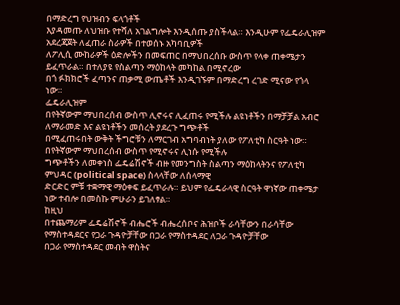በማድረግ የህዝብን ፍላጎቶች
እያዳመጡ ለህዝቡ የተሻለ አገልግሎት እንዲሰጡ ያስችላል። እንዲሁም የፌዴራሊዝም አደረጃጀት ለፈጠራ ስራዎች በተወሰኑ አካባቢዎች
ለፖሊሲ ሙከራዎች ዕድሎችን በመፍጠር በማህበረሰቡ ውስጥ የላቀ ጠቀሜታን ይፈጥራል። በተለያዩ የስልጣን ማዕከላት መካከል በሚኖረው
በጎ ፉክክሮች ፈጣንና ጠቃሚ ውጤቶች እንዲገኙም በማድረግ ረገድ ሚናው የጎላ ነው።
ፌዴራሊዝም
በየትኛውም ማህበረሰብ ውስጥ ሊኖሩና ሊፈጠሩ የሚችሉ ልዩነቶችን በማቻቻል አብሮ ለማራመድ እና ልዩነቶችን መሰረት ያደረጉ ግጭቶች
በሚፈጠሩበት ውቅት ችግሮቹን ለማርገብ አግባብነት ያለው የፖለቲካ ስርዓት ነው። በየትኛውም ማህበረሰብ ውስጥ የሚኖሩና ሊነሱ የሚችሉ
ግጭቶችን ለመቀነስ ፌዴሬሽኖች ብዙ የመንግስት ስልጣን ማዕከላትንና የፖለቲካ ምህዳር (political space) ስላላቸው ለሰላማዊ
ድርድር ምቹ ተቋማዊ ማዕቀፍ ይፈጥራሉ። ይህም የፌዴራላዊ ስርዓት ዋነኛው ጠቀሜታ ነው ተብሎ በመስኩ ምሁራን ይገለፃል።
ከዚህ
በተጨማሪም ፌዴሬሽኖች ብሔሮች ብሔረሰቦና ሕዝቦች ራሳቸውን በራሳቸው የማስተዳደርና የጋራ ጉዳዮቻቸው በጋራ የማስተዳደር ለጋራ ጉዳዮቻቸው
በጋራ የማስተዳደር መብት ዋስትና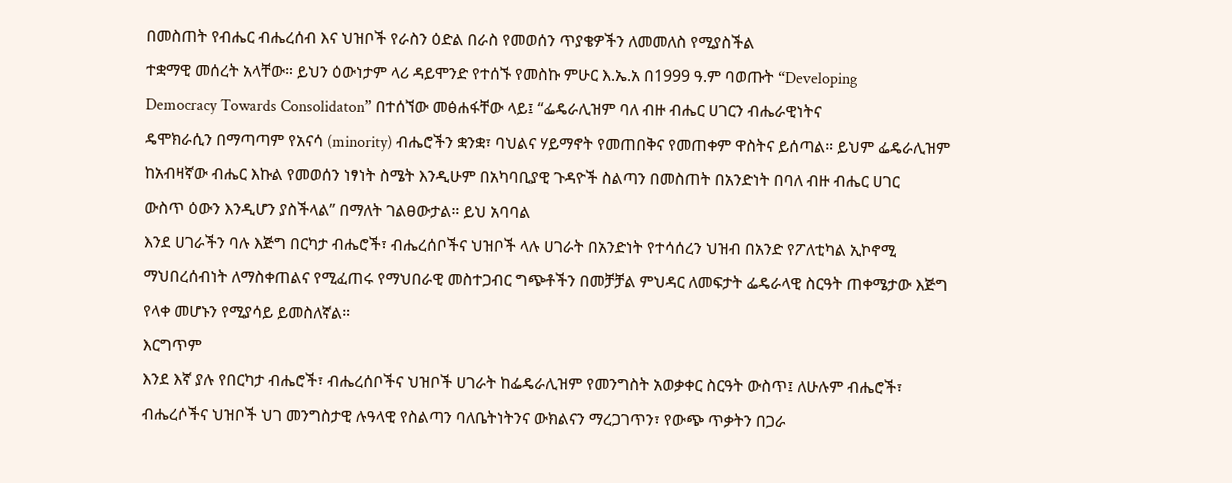በመስጠት የብሔር ብሔረሰብ እና ህዝቦች የራስን ዕድል በራስ የመወሰን ጥያቄዎችን ለመመለስ የሚያስችል
ተቋማዊ መሰረት አላቸው። ይህን ዕውነታም ላሪ ዳይሞንድ የተሰኙ የመስኩ ምሁር እ.ኤ.አ በ1999 ዓ.ም ባወጡት “Developing
Democracy Towards Consolidaton” በተሰኘው መፅሐፋቸው ላይ፤ “ፌዴራሊዝም ባለ ብዙ ብሔር ሀገርን ብሔራዊነትና
ዴሞክራሲን በማጣጣም የአናሳ (minority) ብሔሮችን ቋንቋ፣ ባህልና ሃይማኖት የመጠበቅና የመጠቀም ዋስትና ይሰጣል። ይህም ፌዴራሊዝም
ከአብዛኛው ብሔር እኩል የመወሰን ነፃነት ስሜት እንዲሁም በአካባቢያዊ ጉዳዮች ስልጣን በመስጠት በአንድነት በባለ ብዙ ብሔር ሀገር
ውስጥ ዕውን እንዲሆን ያስችላል” በማለት ገልፀውታል። ይህ አባባል
እንደ ሀገራችን ባሉ እጅግ በርካታ ብሔሮች፣ ብሔረሰቦችና ህዝቦች ላሉ ሀገራት በአንድነት የተሳሰረን ህዝብ በአንድ የፖለቲካል ኢኮኖሚ
ማህበረሰብነት ለማስቀጠልና የሚፈጠሩ የማህበራዊ መስተጋብር ግጭቶችን በመቻቻል ምህዳር ለመፍታት ፌዴራላዊ ስርዓት ጠቀሜታው እጅግ
የላቀ መሆኑን የሚያሳይ ይመስለኛል።
እርግጥም
እንደ እኛ ያሉ የበርካታ ብሔሮች፣ ብሔረሰቦችና ህዝቦች ሀገራት ከፌዴራሊዝም የመንግስት አወቃቀር ስርዓት ውስጥ፤ ለሁሉም ብሔሮች፣
ብሔረሶችና ህዝቦች ህገ መንግስታዊ ሉዓላዊ የስልጣን ባለቤትነትንና ውክልናን ማረጋገጥን፣ የውጭ ጥቃትን በጋራ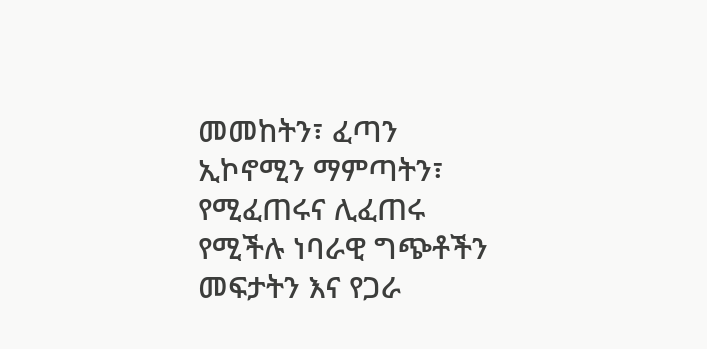መመከትን፣ ፈጣን
ኢኮኖሚን ማምጣትን፣ የሚፈጠሩና ሊፈጠሩ የሚችሉ ነባራዊ ግጭቶችን መፍታትን እና የጋራ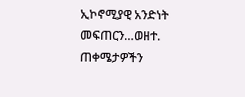ኢኮኖሚያዊ አንድነት መፍጠርን…ወዘተ. ጠቀሜታዎችን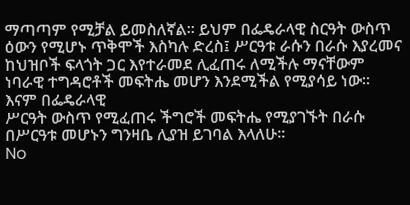ማጣጣም የሚቻል ይመስለኛል። ይህም በፌዴራላዊ ስርዓት ውስጥ ዕውን የሚሆኑ ጥቅሞች እስካሉ ድረስ፤ ሥርዓቱ ራሱን በራሱ እያረመና
ከህዝቦች ፍላጎት ጋር እየተራመደ ሊፈጠሩ ለሚችሉ ማናቸውም ነባራዊ ተግዳሮቶች መፍትሔ መሆን እንደሚችል የሚያሳይ ነው። እናም በፌዴራላዊ
ሥርዓት ውስጥ የሚፈጠሩ ችግሮች መፍትሔ የሚያገኙት በራሱ በሥርዓቱ መሆኑን ግንዛቤ ሊያዝ ይገባል እላለሁ።
No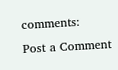comments:
Post a Comment